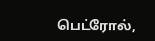பெட்ரோல்,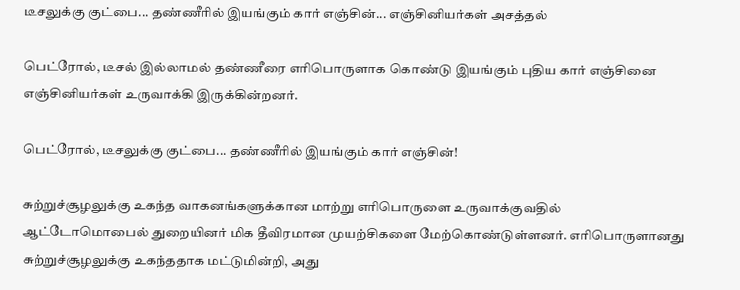டீசலுக்கு குட்பை... தண்ணீரில் இயங்கும் கார் எஞ்சின்... எஞ்சினியர்கள் அசத்தல்

பெட்ரோல், டீசல் இல்லாமல் தண்ணீரை எரிபொருளாக கொண்டு இயங்கும் புதிய கார் எஞ்சினை எஞ்சினியர்கள் உருவாக்கி இருக்கின்றனர்.

பெட்ரோல், டீசலுக்கு குட்பை... தண்ணீரில் இயங்கும் கார் எஞ்சின்!

சுற்றுச்சூழலுக்கு உகந்த வாகனங்களுக்கான மாற்று எரிபொருளை உருவாக்குவதில் ஆட்டோமொபைல் துறையினர் மிக தீவிரமான முயற்சிகளை மேற்கொண்டுள்ளனர். எரிபொருளானது சுற்றுச்சூழலுக்கு உகந்ததாக மட்டுமின்றி, அது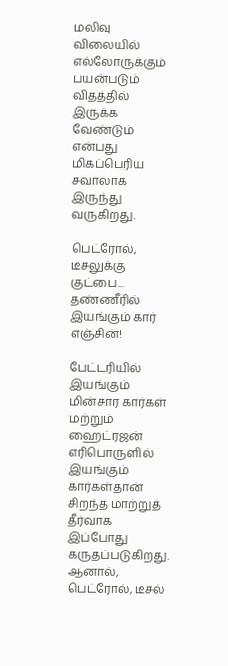மலிவு விலையில் எல்லோருக்கும் பயன்படும் விதத்தில் இருக்க வேண்டும் என்பது மிகப்பெரிய சவாலாக இருந்து வருகிறது.

பெட்ரோல், டீசலுக்கு குட்பை... தண்ணீரில் இயங்கும் கார் எஞ்சின்!

பேட்டரியில் இயங்கும் மின்சார கார்கள் மற்றும் ஹைட்ரஜன் எரிபொருளில் இயங்கும் கார்கள்தான் சிறந்த மாற்றுத் தீர்வாக இப்போது கருதப்படுகிறது. ஆனால், பெட்ரோல், டீசல்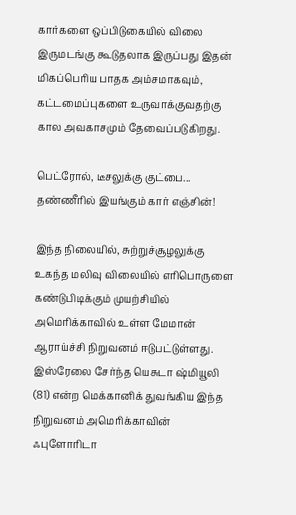கார்களை ஒப்பிடுகையில் விலை இருமடங்கு கூடுதலாக இருப்பது இதன் மிகப்பெரிய பாதக அம்சமாகவும், கட்டமைப்புகளை உருவாக்குவதற்கு கால அவகாசமும் தேவைப்படுகிறது.

பெட்ரோல், டீசலுக்கு குட்பை... தண்ணீரில் இயங்கும் கார் எஞ்சின்!

இந்த நிலையில், சுற்றுச்சூழலுக்கு உகந்த மலிவு விலையில் எரிபொருளை கண்டுபிடிக்கும் முயற்சியில் அமெரிக்காவில் உள்ள மேமான் ஆராய்ச்சி நிறுவனம் ஈடுபட்டுள்ளது. இஸ்ரேலை சேர்ந்த யெசுடா ஷ்மியூலி (81) என்ற மெக்கானிக் துவங்கிய இந்த நிறுவனம் அமெரிக்காவின் ஃபுளோரிடா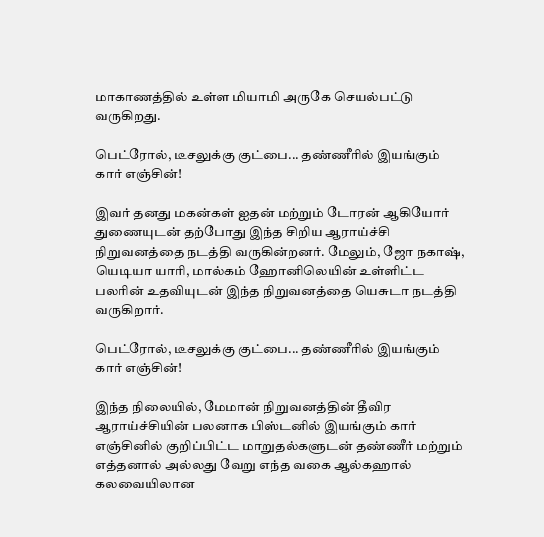மாகாணத்தில் உள்ள மியாமி அருகே செயல்பட்டு வருகிறது.

பெட்ரோல், டீசலுக்கு குட்பை... தண்ணீரில் இயங்கும் கார் எஞ்சின்!

இவர் தனது மகன்கள் ஐதன் மற்றும் டோரன் ஆகியோர் துணையுடன் தற்போது இந்த சிறிய ஆராய்ச்சி நிறுவனத்தை நடத்தி வருகின்றனர். மேலும், ஜோ நகாஷ், யெடியா யாரி, மால்கம் ஹோனிலெயின் உள்ளிட்ட பலரின் உதவியுடன் இந்த நிறுவனத்தை யெசுடா நடத்தி வருகிறார்.

பெட்ரோல், டீசலுக்கு குட்பை... தண்ணீரில் இயங்கும் கார் எஞ்சின்!

இந்த நிலையில், மேமான் நிறுவனத்தின் தீவிர ஆராய்ச்சியின் பலனாக பிஸ்டனில் இயங்கும் கார் எஞ்சினில் குறிப்பிட்ட மாறுதல்களுடன் தண்ணீர் மற்றும் எத்தனால் அல்லது வேறு எந்த வகை ஆல்கஹால் கலவையிலான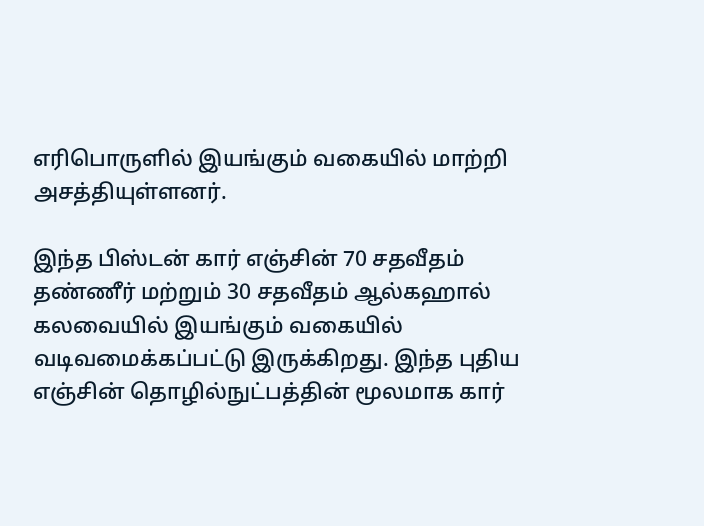எரிபொருளில் இயங்கும் வகையில் மாற்றி அசத்தியுள்ளனர்.

இந்த பிஸ்டன் கார் எஞ்சின் 70 சதவீதம் தண்ணீர் மற்றும் 30 சதவீதம் ஆல்கஹால் கலவையில் இயங்கும் வகையில் வடிவமைக்கப்பட்டு இருக்கிறது. இந்த புதிய எஞ்சின் தொழில்நுட்பத்தின் மூலமாக கார்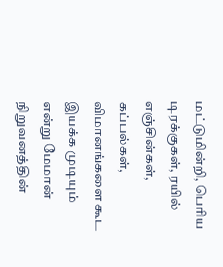மட்டுமின்றி, பெரிய டிரக்குகள், ரயில் எஞ்சின்கள், கப்பல்கள், விமானங்களை கூட இயக்க முடியும் என்று மேமான் நிறுவனத்தின்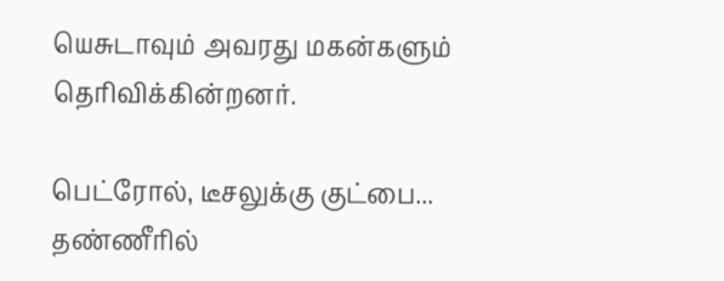யெசுடாவும் அவரது மகன்களும் தெரிவிக்கின்றனர்.

பெட்ரோல், டீசலுக்கு குட்பை... தண்ணீரில்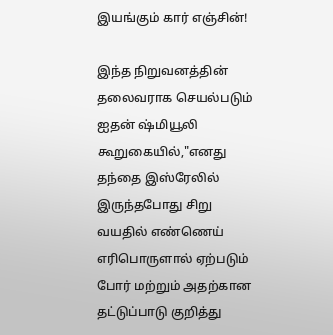இயங்கும் கார் எஞ்சின்!

இந்த நிறுவனத்தின் தலைவராக செயல்படும் ஐதன் ஷ்மியூலி கூறுகையில்,"எனது தந்தை இஸ்ரேலில் இருந்தபோது சிறு வயதில் எண்ணெய் எரிபொருளால் ஏற்படும் போர் மற்றும் அதற்கான தட்டுப்பாடு குறித்து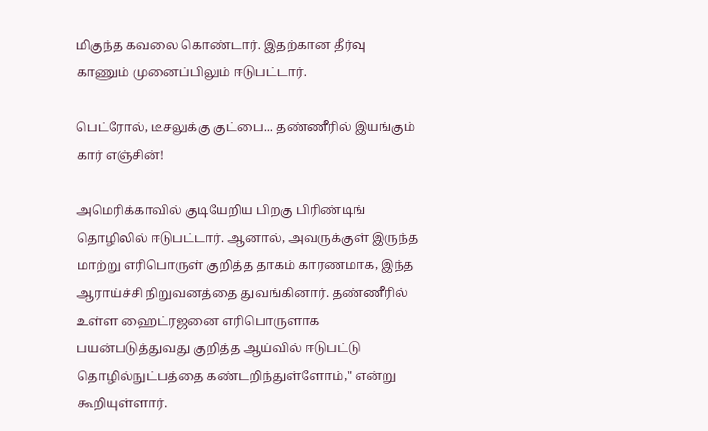மிகுந்த கவலை கொண்டார். இதற்கான தீர்வு காணும் முனைப்பிலும் ஈடுபட்டார்.

பெட்ரோல், டீசலுக்கு குட்பை... தண்ணீரில் இயங்கும் கார் எஞ்சின்!

அமெரிக்காவில் குடியேறிய பிறகு பிரிண்டிங் தொழிலில் ஈடுபட்டார். ஆனால், அவருக்குள் இருந்த மாற்று எரிபொருள் குறித்த தாகம் காரணமாக, இந்த ஆராய்ச்சி நிறுவனத்தை துவங்கினார். தண்ணீரில் உள்ள ஹைட்ரஜனை எரிபொருளாக பயன்படுத்துவது குறித்த ஆய்வில் ஈடுபட்டு தொழில்நுட்பத்தை கண்டறிந்துள்ளோம்," என்று கூறியுள்ளார்.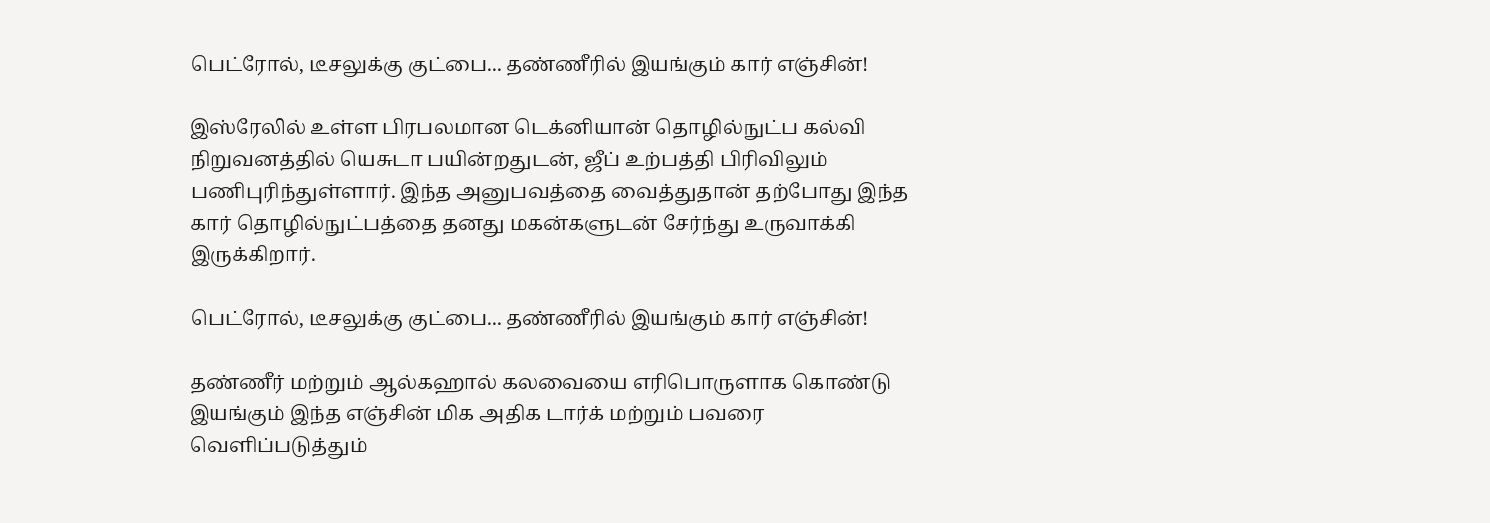பெட்ரோல், டீசலுக்கு குட்பை... தண்ணீரில் இயங்கும் கார் எஞ்சின்!

இஸ்ரேலில் உள்ள பிரபலமான டெக்னியான் தொழில்நுட்ப கல்வி நிறுவனத்தில் யெசுடா பயின்றதுடன், ஜீப் உற்பத்தி பிரிவிலும் பணிபுரிந்துள்ளார். இந்த அனுபவத்தை வைத்துதான் தற்போது இந்த கார் தொழில்நுட்பத்தை தனது மகன்களுடன் சேர்ந்து உருவாக்கி இருக்கிறார்.

பெட்ரோல், டீசலுக்கு குட்பை... தண்ணீரில் இயங்கும் கார் எஞ்சின்!

தண்ணீர் மற்றும் ஆல்கஹால் கலவையை எரிபொருளாக கொண்டு இயங்கும் இந்த எஞ்சின் மிக அதிக டார்க் மற்றும் பவரை வெளிப்படுத்தும்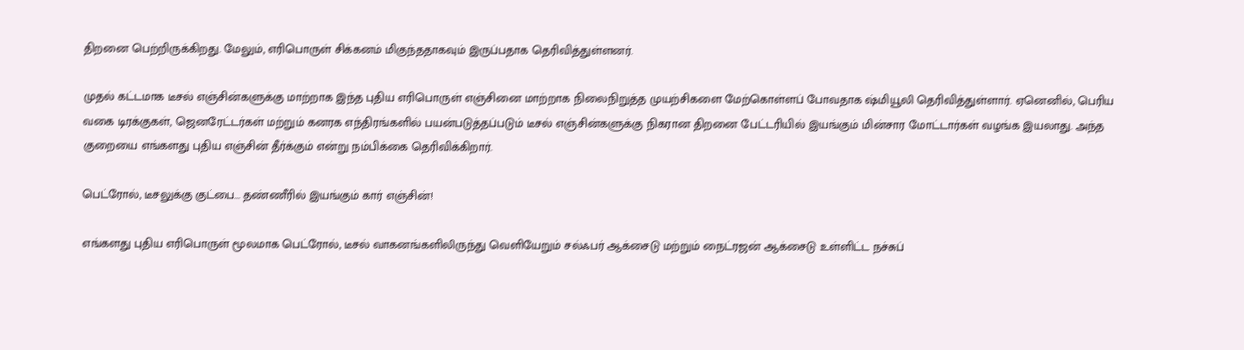திறனை பெற்றிருக்கிறது. மேலும், எரிபொருள் சிக்கனம் மிகுந்ததாகவும் இருப்பதாக தெரிவித்துள்ளனர்.

முதல் கட்டமாக டீசல் எஞ்சின்களுக்கு மாற்றாக இந்த புதிய எரிபொருள் எஞ்சினை மாற்றாக நிலைநிறுத்த முயற்சிகளை மேற்கொள்ளப் போவதாக ஷ்மியூலி தெரிவித்துள்ளார். ஏனெனில், பெரிய வகை டிரக்குகள், ஜெனரேட்டர்கள் மற்றும் கனரக எந்திரங்களில் பயன்படுத்தப்படும் டீசல் எஞ்சின்களுக்கு நிகரான திறனை பேட்டரியில் இயங்கும் மின்சார மோட்டார்கள் வழங்க இயலாது. அந்த குறையை எங்களது புதிய எஞ்சின் தீர்க்கும் என்று நம்பிக்கை தெரிவிக்கிறார்.

பெட்ரோல், டீசலுக்கு குட்பை... தண்ணீரில் இயங்கும் கார் எஞ்சின்!

எங்களது புதிய எரிபொருள் மூலமாக பெட்ரோல், டீசல் வாகனங்களிலிருந்து வெளியேறும் சல்ஃபர் ஆக்சைடு மற்றும் நைட்ரஜன் ஆக்சைடு உள்ளிட்ட நச்சுப்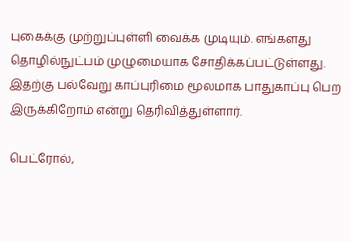புகைக்கு முற்றுப்புள்ளி வைக்க முடியும். எங்களது தொழில்நுட்பம் முழுமையாக சோதிக்கப்பட்டுள்ளது. இதற்கு பல்வேறு காப்புரிமை மூலமாக பாதுகாப்பு பெற இருக்கிறோம் என்று தெரிவித்துள்ளார்.

பெட்ரோல்,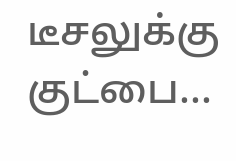டீசலுக்கு குட்பை...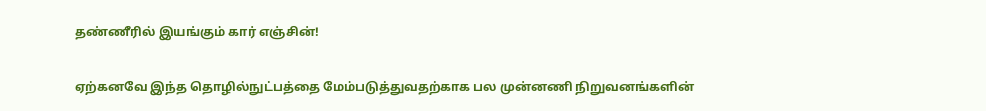தண்ணீரில் இயங்கும் கார் எஞ்சின்!

ஏற்கனவே இந்த தொழில்நுட்பத்தை மேம்படுத்துவதற்காக பல முன்னணி நிறுவனங்களின்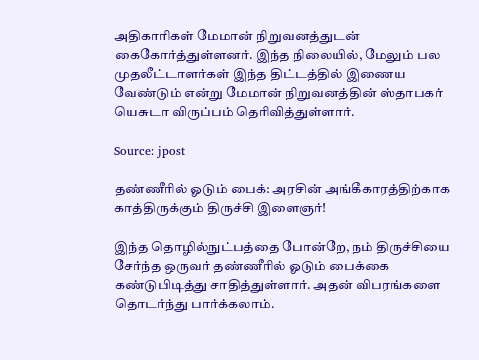அதிகாரிகள் மேமான் நிறுவனத்துடன் கைகோர்த்துள்ளனர். இந்த நிலையில், மேலும் பல முதலீட்டாளர்கள் இந்த திட்டத்தில் இணைய வேண்டும் என்று மேமான் நிறுவனத்தின் ஸ்தாபகர் யெசுடா விருப்பம் தெரிவித்துள்ளார்.

Source: jpost

தண்ணீரில் ஓடும் பைக்: அரசின் அங்கீகாரத்திற்காக காத்திருக்கும் திருச்சி இளைஞர்!

இந்த தொழில்நுட்பத்தை போன்றே, நம் திருச்சியை சேர்ந்த ஒருவர் தண்ணீரில் ஓடும் பைக்கை கண்டுபிடித்து சாதித்துள்ளார். அதன் விபரங்களை தொடர்ந்து பார்க்கலாம்.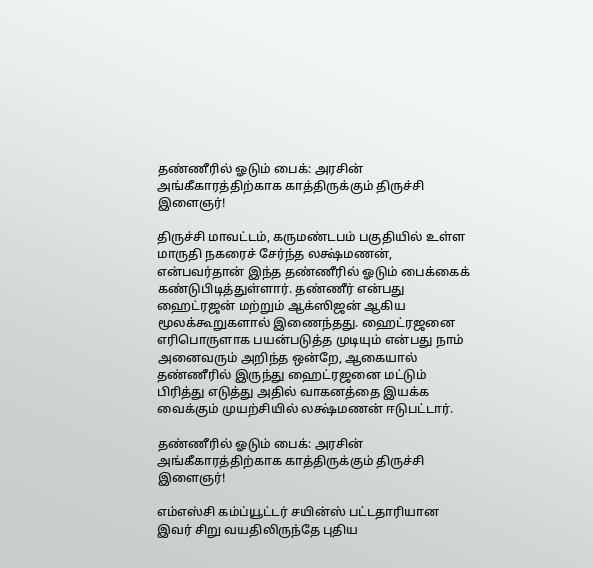தண்ணீரில் ஓடும் பைக்: அரசின் அங்கீகாரத்திற்காக காத்திருக்கும் திருச்சி இளைஞர்!

திருச்சி மாவட்டம், கருமண்டபம் பகுதியில் உள்ள மாருதி நகரைச் சேர்ந்த லக்ஷ்மணன், என்பவர்தான் இந்த தண்ணீரில் ஓடும் பைக்கைக் கண்டுபிடித்துள்ளார். தண்ணீர் என்பது ஹைட்ரஜன் மற்றும் ஆக்ஸிஜன் ஆகிய மூலக்கூறுகளால் இணைந்தது. ஹைட்ரஜனை எரிபொருளாக பயன்படுத்த முடியும் என்பது நாம் அனைவரும் அறிந்த ஒன்றே, ஆகையால் தண்ணீரில் இருந்து ஹைட்ரஜனை மட்டும் பிரித்து எடுத்து அதில் வாகனத்தை இயக்க வைக்கும் முயற்சியில் லக்ஷ்மணன் ஈடுபட்டார்.

தண்ணீரில் ஓடும் பைக்: அரசின் அங்கீகாரத்திற்காக காத்திருக்கும் திருச்சி இளைஞர்!

எம்எஸ்சி கம்ப்யூட்டர் சயின்ஸ் பட்டதாரியான இவர் சிறு வயதிலிருந்தே புதிய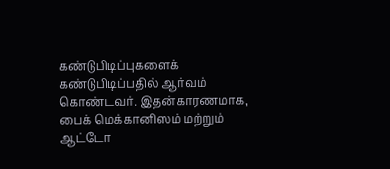கண்டுபிடிப்புகளைக் கண்டுபிடிப்பதில் ஆர்வம் கொண்டவர். இதன்காரணமாக, பைக் மெக்கானிஸம் மற்றும் ஆட்டோ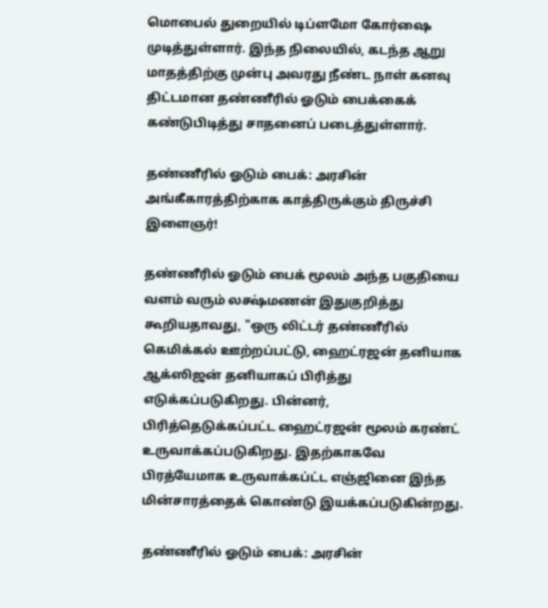மொபைல் துறையில் டிப்ளமோ கோர்ஷை முடித்துள்ளார். இந்த நிலையில், கடந்த ஆறு மாதத்திற்கு முன்பு அவரது நீண்ட நாள் கனவு திட்டமான தண்ணீரில் ஓடும் பைக்கைக் கண்டுபிடித்து சாதனைப் படைத்துள்ளார்.

தண்ணீரில் ஓடும் பைக்: அரசின் அங்கீகாரத்திற்காக காத்திருக்கும் திருச்சி இளைஞர்!

தண்ணீரில் ஓடும் பைக் மூலம் அந்த பகுதியை வளம் வரும் லக்ஷ்மணன் இதுகுறித்து கூறியதாவது, "ஒரு லிட்டர் தண்ணீரில் கெமிக்கல் ஊற்றப்பட்டு, ஹைட்ரஜன் தனியாக ஆக்ஸிஜன் தனியாகப் பிரித்து எடுக்கப்படுகிறது. பின்னர், பிரித்தெடுக்கப்பட்ட ஹைட்ரஜன் மூலம் கரண்ட் உருவாக்கப்படுகிறது. இதற்காகவே பிரத்யேமாக உருவாக்கப்ட்ட எஞ்ஜினை இந்த மின்சாரத்தைக் கொண்டு இயக்கப்படுகின்றது.

தண்ணீரில் ஓடும் பைக்: அரசின்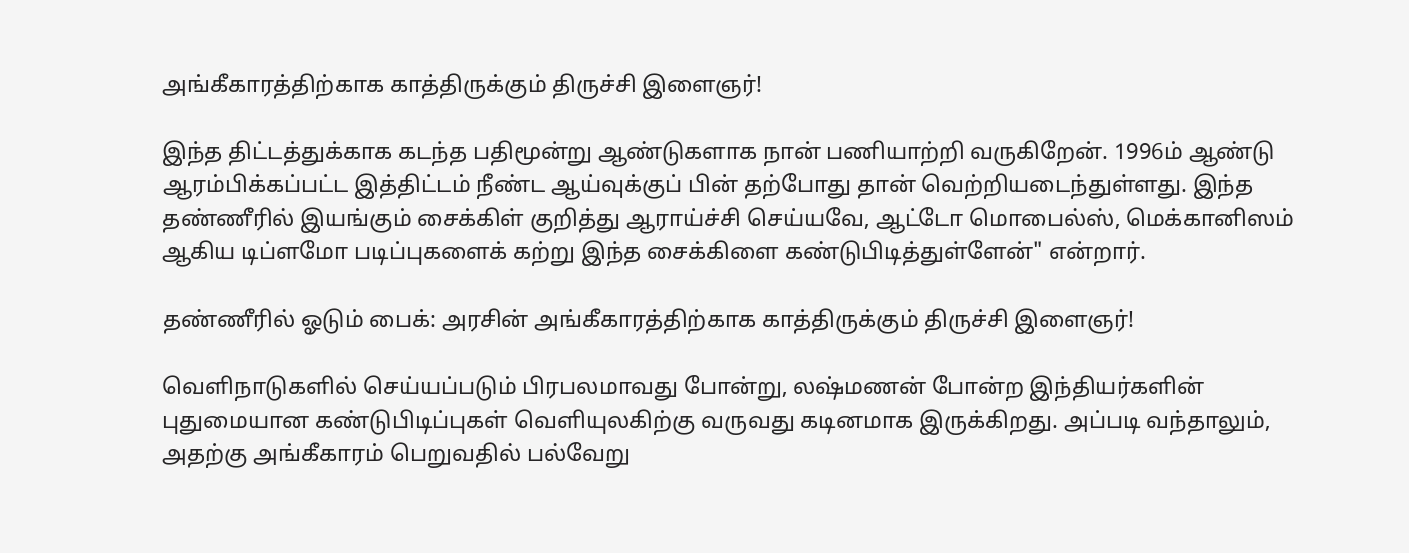அங்கீகாரத்திற்காக காத்திருக்கும் திருச்சி இளைஞர்!

இந்த திட்டத்துக்காக கடந்த பதிமூன்று ஆண்டுகளாக நான் பணியாற்றி வருகிறேன். 1996ம் ஆண்டு ஆரம்பிக்கப்பட்ட இத்திட்டம் நீண்ட ஆய்வுக்குப் பின் தற்போது தான் வெற்றியடைந்துள்ளது. இந்த தண்ணீரில் இயங்கும் சைக்கிள் குறித்து ஆராய்ச்சி செய்யவே, ஆட்டோ மொபைல்ஸ், மெக்கானிஸம் ஆகிய டிப்ளமோ படிப்புகளைக் கற்று இந்த சைக்கிளை கண்டுபிடித்துள்ளேன்" என்றார்.

தண்ணீரில் ஓடும் பைக்: அரசின் அங்கீகாரத்திற்காக காத்திருக்கும் திருச்சி இளைஞர்!

வெளிநாடுகளில் செய்யப்படும் பிரபலமாவது போன்று, லஷ்மணன் போன்ற இந்தியர்களின் புதுமையான கண்டுபிடிப்புகள் வெளியுலகிற்கு வருவது கடினமாக இருக்கிறது. அப்படி வந்தாலும், அதற்கு அங்கீகாரம் பெறுவதில் பல்வேறு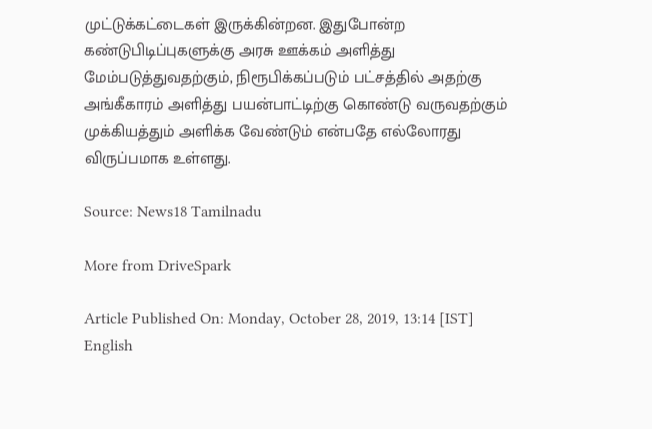முட்டுக்கட்டைகள் இருக்கின்றன. இதுபோன்ற கண்டுபிடிப்புகளுக்கு அரசு ஊக்கம் அளித்து மேம்படுத்துவதற்கும், நிரூபிக்கப்படும் பட்சத்தில் அதற்கு அங்கீகாரம் அளித்து பயன்பாட்டிற்கு கொண்டு வருவதற்கும் முக்கியத்தும் அளிக்க வேண்டும் என்பதே எல்லோரது விருப்பமாக உள்ளது.

Source: News18 Tamilnadu

More from DriveSpark

Article Published On: Monday, October 28, 2019, 13:14 [IST]
English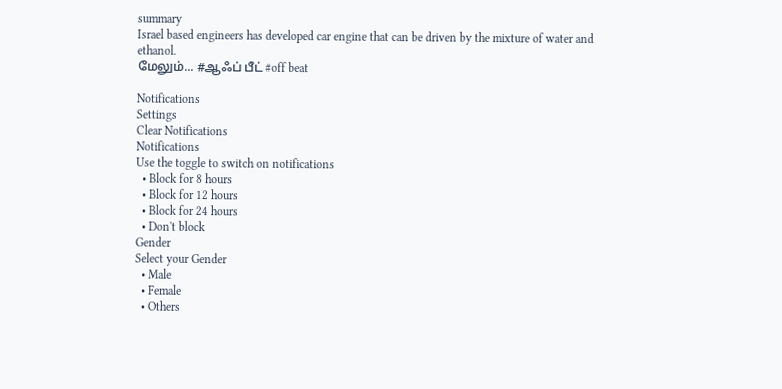summary
Israel based engineers has developed car engine that can be driven by the mixture of water and ethanol.
மேலும்... #ஆஃப் பீட் #off beat

Notifications
Settings
Clear Notifications
Notifications
Use the toggle to switch on notifications
  • Block for 8 hours
  • Block for 12 hours
  • Block for 24 hours
  • Don't block
Gender
Select your Gender
  • Male
  • Female
  • Others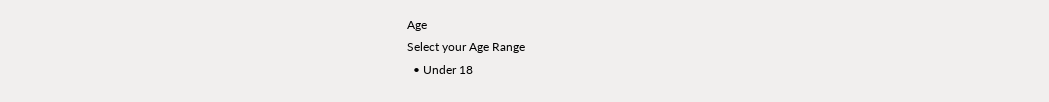Age
Select your Age Range
  • Under 18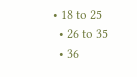• 18 to 25
  • 26 to 35
  • 36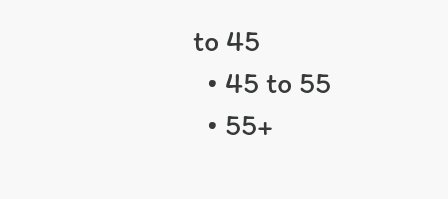to 45
  • 45 to 55
  • 55+